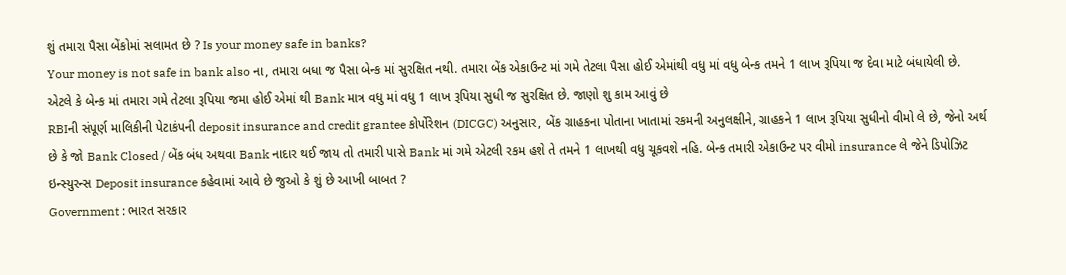શું તમારા પૈસા બેંકોમાં સલામત છે ? Is your money safe in banks?
Your money is not safe in bank also ના, તમારા બધા જ પૈસા બેન્ક માં સુરક્ષિત નથી. તમારા બેંક એકાઉન્ટ માં ગમે તેટલા પૈસા હોઈ એમાંથી વધુ માં વધુ બેન્ક તમને 1 લાખ રૂપિયા જ દેવા માટે બંધાયેલી છે. એટલે કે બેન્ક માં તમારા ગમે તેટલા રૂપિયા જમા હોઈ એમાં થી Bank માત્ર વધુ માં વધુ 1 લાખ રૂપિયા સુધી જ સુરક્ષિત છે. જાણો શુ કામ આવું છે
RBIની સંપૂર્ણ માલિકીની પેટાકંપની deposit insurance and credit grantee કોર્પોરેશન (DICGC) અનુસાર, બેંક ગ્રાહકના પોતાના ખાતામાં રકમની અનુલક્ષીને, ગ્રાહકને 1 લાખ રૂપિયા સુધીનો વીમો લે છે, જેનો અર્થ છે કે જો Bank Closed / બેંક બંધ અથવા Bank નાદાર થઈ જાય તો તમારી પાસે Bank માં ગમે એટલી રકમ હશે તે તમને 1 લાખથી વધુ ચૂકવશે નહિ. બેન્ક તમારી એકાઉન્ટ પર વીમો insurance લે જેને ડિપોઝિટ ઇન્સ્યુરન્સ Deposit insurance કહેવામાં આવે છે જુઓ કે શું છે આખી બાબત ?
Government : ભારત સરકાર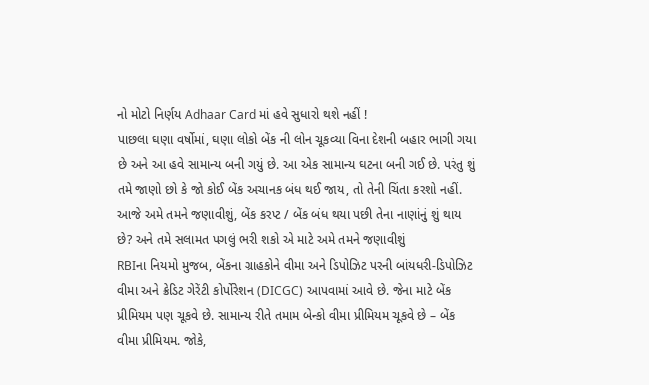નો મોટો નિર્ણય Adhaar Card માં હવે સુધારો થશે નહીં !
પાછલા ઘણા વર્ષોમાં, ઘણા લોકો બેંક ની લોન ચૂકવ્યા વિના દેશની બહાર ભાગી ગયા છે અને આ હવે સામાન્ય બની ગયું છે. આ એક સામાન્ય ઘટના બની ગઈ છે. પરંતુ શું તમે જાણો છો કે જો કોઈ બેંક અચાનક બંધ થઈ જાય, તો તેની ચિંતા કરશો નહીં. આજે અમે તમને જણાવીશું, બેંક કરપ્ટ / બેંક બંધ થયા પછી તેના નાણાંનું શું થાય છે? અને તમે સલામત પગલું ભરી શકો એ માટે અમે તમને જણાવીશું
RBIના નિયમો મુજબ, બેંકના ગ્રાહકોને વીમા અને ડિપોઝિટ પરની બાંયધરી-ડિપોઝિટ વીમા અને ક્રેડિટ ગેરેંટી કોર્પોરેશન (DICGC) આપવામાં આવે છે. જેના માટે બેંક પ્રીમિયમ પણ ચૂકવે છે. સામાન્ય રીતે તમામ બેન્કો વીમા પ્રીમિયમ ચૂકવે છે – બેંક વીમા પ્રીમિયમ. જોકે,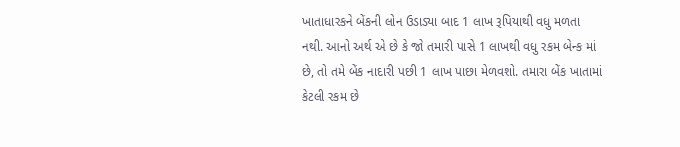ખાતાધારકને બેંકની લોન ઉડાડ્યા બાદ 1 લાખ રૂપિયાથી વધુ મળતા નથી. આનો અર્થ એ છે કે જો તમારી પાસે 1 લાખથી વધુ રકમ બેન્ક માં છે, તો તમે બેંક નાદારી પછી 1 લાખ પાછા મેળવશો. તમારા બેંક ખાતામાં કેટલી રકમ છે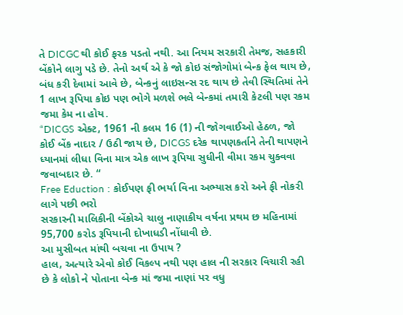તે DICGCથી કોઈ ફરક પડતો નથી. આ નિયમ સરકારી તેમજ, સહકારી બેંકોને લાગુ પડે છે. તેનો અર્થ એ કે જો કોઇ સંજોગોમાં બેન્ક ફેલ થાય છે, બંધ કરી દેવામાં આવે છે, બેન્કનું લાઇસન્સ રદ થાય છે તેવી સ્થિતિમાં તેને 1 લાખ રૂપિયા કોઇ પણ ભોગે મળશે ભલે બેન્કમાં તમારી કેટલી પણ રકમ જમા કેમ ના હોય.
“DICGS એક્ટ, 1961 ની કલમ 16 (1) ની જોગવાઈઓ હેઠળ, જો કોઈ બેંક નાદાર / ઉઠી જાય છે, DICGS દરેક થાપણકર્તાને તેની થાપણને ધ્યાનમાં લીધા વિના માત્ર એક લાખ રૂપિયા સુધીની વીમા રકમ ચુક્વવા જવાબદાર છે. “
Free Eduction : કોઈપણ ફી ભર્યા વિના અભ્યાસ કરો અને ફી નોકરી લાગે પછી ભરો
સરકારની માલિકીની બેંકોએ ચાલુ નાણાકીય વર્ષના પ્રથમ છ મહિનામાં 95,700 કરોડ રૂપિયાની દોખાધડી નોંધાવી છે.
આ મુસીબત માંથી બચવા ના ઉપાય ?
હાલ, અત્યારે એવો કોઈ વિકલ્પ નથી પણ હાલ ની સરકાર વિચારી રહી છે કે લોકો ને પોતાના બેન્ક માં જમા નાણાં પર વધુ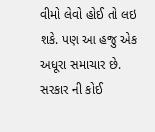વીમો લેવો હોઈ તો લઇ શકે. પણ આ હજુ એક અધૂરા સમાચાર છે. સરકાર ની કોઈ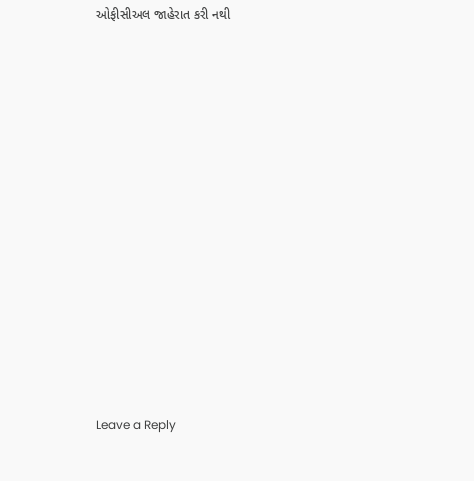ઓફીસીઅલ જાહેરાત કરી નથી

















Leave a Reply